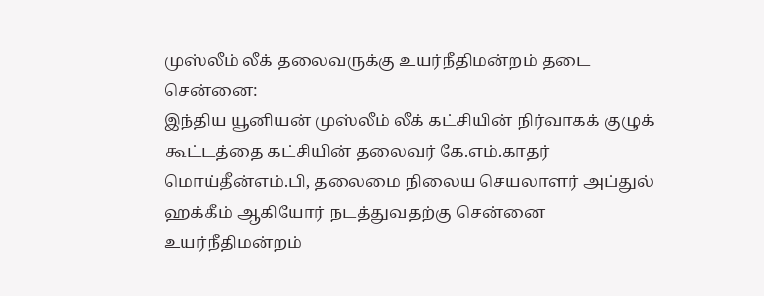முஸ்லீம் லீக் தலைவருக்கு உயர்நீதிமன்றம் தடை
சென்னை:
இந்திய யூனியன் முஸ்லீம் லீக் கட்சியின் நிர்வாகக் குழுக் கூட்டத்தை கட்சியின் தலைவர் கே.எம்.காதர் மொய்தீன்எம்.பி, தலைமை நிலைய செயலாளர் அப்துல் ஹக்கீம் ஆகியோர் நடத்துவதற்கு சென்னை உயர்நீதிமன்றம்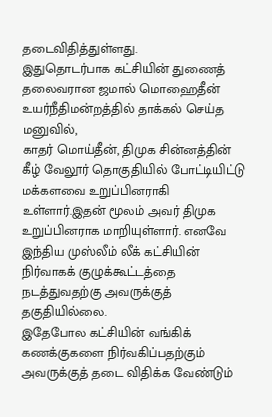தடைவிதித்துள்ளது.
இதுதொடர்பாக கட்சியின் துணைத் தலைவரான ஜமால் மொஹைதீன் உயர்நீதிமன்றத்தில் தாக்கல் செய்த மனுவில்,
காதர் மொய்தீன், திமுக சின்னத்தின் கீழ் வேலூர் தொகுதியில் போட்டியிட்டு மக்களவை உறுப்பினராகி உள்ளார்.இதன் மூலம் அவர் திமுக உறுப்பினராக மாறியுள்ளார். எனவே இந்திய முஸ்லீம் லீக் கட்சியின் நிர்வாகக் குழுக்கூட்டத்தை நடத்துவதற்கு அவருக்குத் தகுதியில்லை.
இதேபோல கட்சியின் வங்கிக் கணக்குகளை நிர்வகிப்பதற்கும் அவருக்குத் தடை விதிக்க வேண்டும்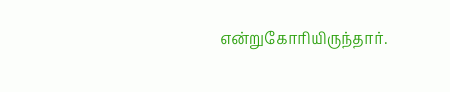என்றுகோரியிருந்தார்.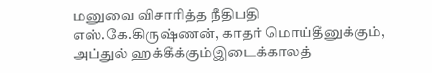மனுவை விசாரித்த நீதிபதி எஸ்.கே.கிருஷ்ணன், காதர் மொய்தீனுக்கும், அப்துல் ஹக்கீக்கும்இடைக்காலத்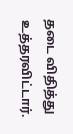தடை விதித்து உத்தரவிட்டார்.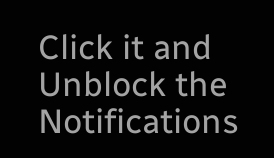Click it and Unblock the Notifications